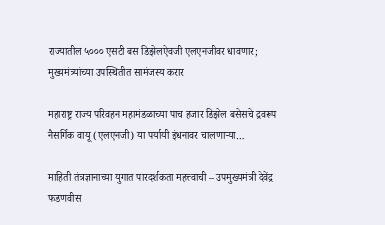राज्यातील ५००० एसटी बस डिझेलऐवजी एलएनजीवर धावणार; मुख्यमंत्र्यांच्या उपस्थितीत सामंजस्य करार

महाराष्ट्र राज्य परिवहन महामंडळाच्या पाच हजार डिझेल बसेसचे द्रवरूप नैसर्गिक वायू (एलएनजी) या पर्यायी इंधनावर चालणाऱ्या…

माहिती तंत्रज्ञानाच्या युगात पारदर्शकता महत्त्वाची – उपमुख्यमंत्री देवेंद्र फडणवीस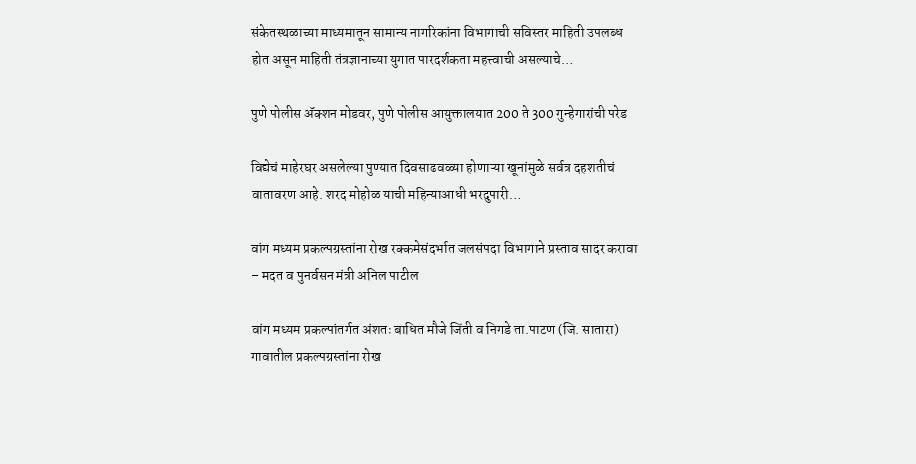संकेतस्थळाच्या माध्यमातून सामान्य नागरिकांना विभागाची सविस्तर माहिती उपलब्ध होत असून माहिती तंत्रज्ञानाच्या युगात पारदर्शकता महत्त्वाची असल्याचे…

पुणे पोलीस अ‍ॅक्शन मोडवर, पुणे पोलीस आयुक्तालयात 200 ते 300 गुन्हेगारांची परेड

विद्येचं माहेरघर असलेल्या पुण्यात दिवसाढवळ्या होणाऱ्या खूनांमुळे सर्वत्र दहशतीचं वातावरण आहे. शरद मोहोळ याची महिन्याआधी भरदुपारी…

वांग मध्यम प्रकल्पग्रस्तांना रोख रक्कमेसंदर्भात जलसंपदा विभागाने प्रस्ताव सादर करावा – मदत व पुनर्वसन मंत्री अनिल पाटील

वांग मध्यम प्रकल्पांतर्गत अंशतः बाधित मौजे जिंती व निगडे ता.पाटण (जि. सातारा) गावातील प्रकल्पग्रस्तांना रोख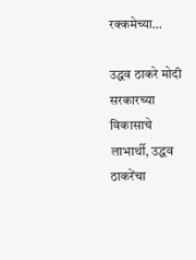रक्कमेच्या…

उद्धव ठाकरे मोदी सरकारच्या विकासाचे लाभार्थी, उद्धव ठाकरेंचा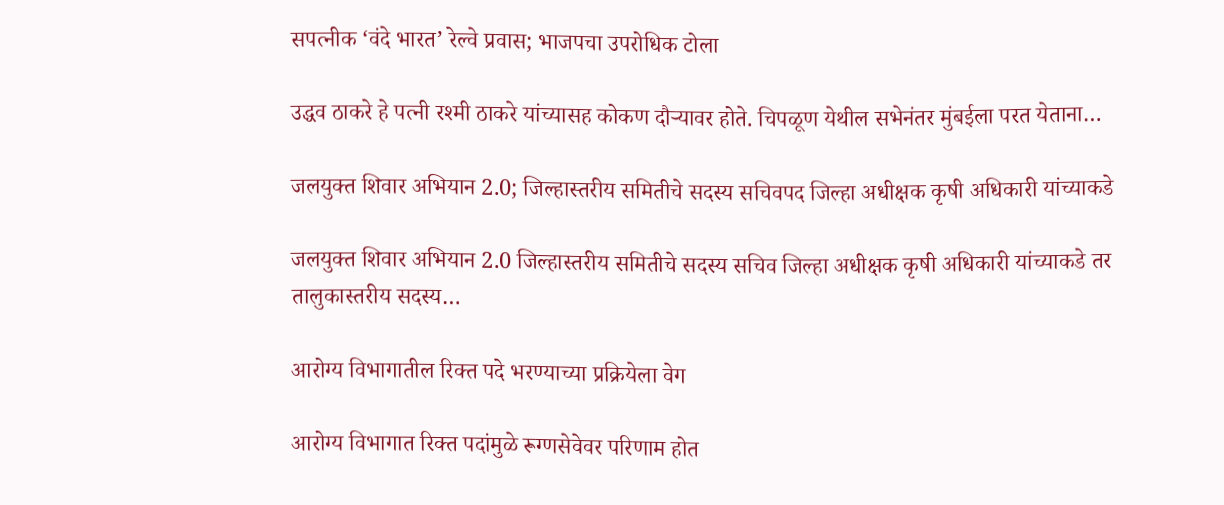सपत्नीक ‘वंदे भारत’ रेल्वे प्रवास; भाजपचा उपरोधिक टोला

उद्धव ठाकरे हे पत्नी रश्मी ठाकरे यांच्यासह कोकण दौऱ्यावर होते. चिपळूण येथील सभेनंतर मुंबईला परत येताना…

जलयुक्त शिवार अभियान 2.0; जिल्हास्तरीय समितीचे सदस्य सचिवपद जिल्हा अधीक्षक कृषी अधिकारी यांच्याकडे

जलयुक्त शिवार अभियान 2.0 जिल्हास्तरीय समितीचे सदस्य सचिव जिल्हा अधीक्षक कृषी अधिकारी यांच्याकडे तर तालुकास्तरीय सदस्य…

आरोग्य विभागातील रिक्त पदे भरण्याच्या प्रक्रियेला वेग

आरोग्य विभागात रिक्त पदांमुळे रूग्णसेवेवर परिणाम होत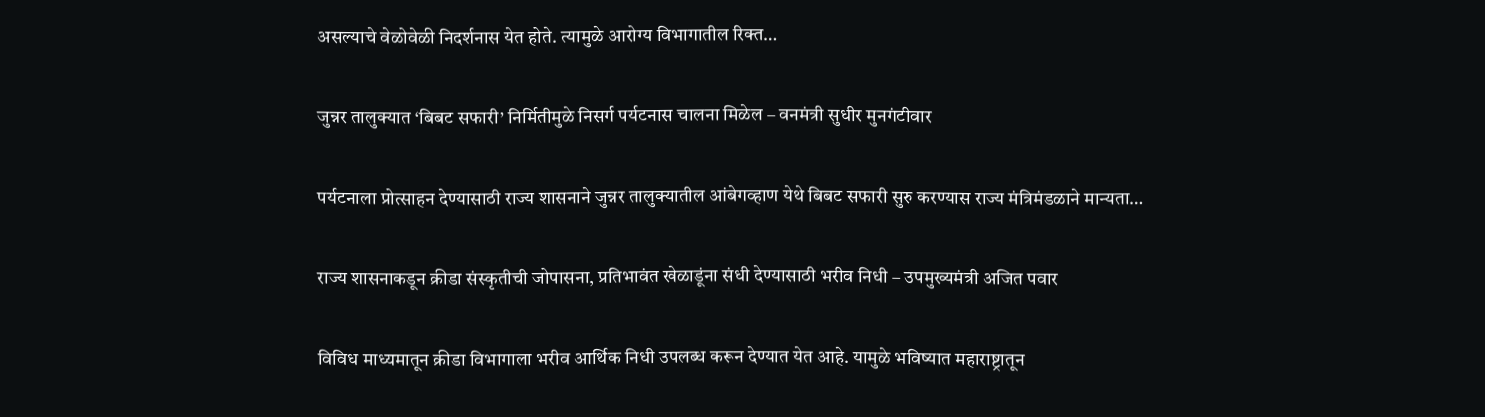असल्याचे वेळोवेळी निदर्शनास येत होते. त्यामुळे आरोग्य विभागातील रिक्त…

जुन्नर तालुक्यात ‘बिबट सफारी’ निर्मितीमुळे निसर्ग पर्यटनास चालना मिळेल – वनमंत्री सुधीर मुनगंटीवार

पर्यटनाला प्रोत्साहन देण्यासाठी राज्य शासनाने जुन्नर तालुक्यातील आंबेगव्हाण येथे बिबट सफारी सुरु करण्यास राज्य मंत्रिमंडळाने मान्यता…

राज्य शासनाकडून क्रीडा संस्कृतीची जोपासना, प्रतिभावंत खेळाडूंना संधी देण्यासाठी भरीव निधी – उपमुख्यमंत्री अजित पवार

विविध माध्यमातून क्रीडा विभागाला भरीव आर्थिक निधी उपलब्ध करून देण्यात येत आहे. यामुळे भविष्यात महाराष्ट्रातून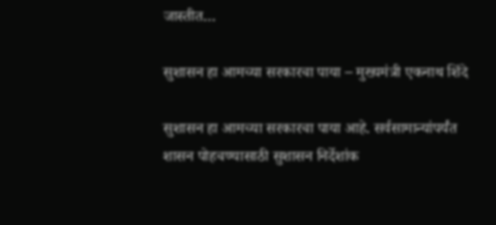जास्तीत…

सुशासन हा आमच्या सरकारचा पाया – मुख्यमंत्री एकनाथ शिंदे

सुशासन हा आमच्या सरकारचा पाया आहे. सर्वसामान्यांपर्यंत शासन पोहचण्यासाठी सुशासन निर्देशांक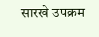सारखे उपक्रम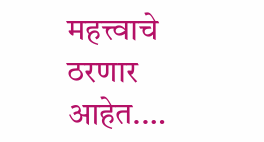महत्त्वाचे ठरणार आहेत.…